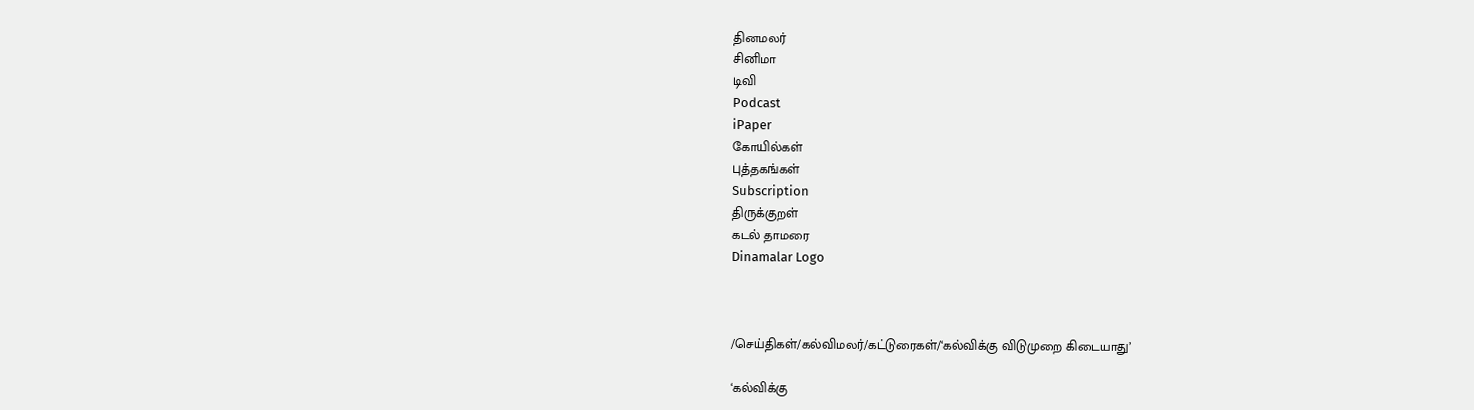தினமலர்
சினிமா
டிவி
Podcast
iPaper
கோயில்கள்
புத்தகங்கள்
Subscription
திருக்குறள்
கடல் தாமரை
Dinamalar Logo



/செய்திகள்/கல்விமலர்/கட்டுரைகள்/‘கல்விக்கு விடுமுறை கிடையாது’

‘கல்விக்கு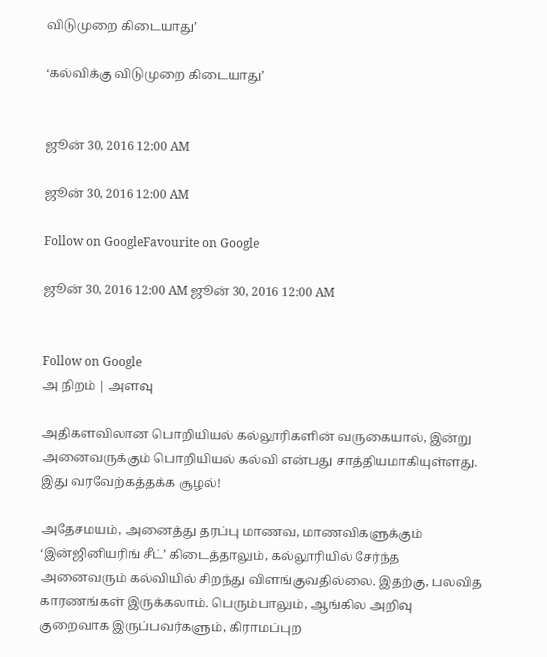விடுமுறை கிடையாது’

‘கல்விக்கு விடுமுறை கிடையாது’


ஜூன் 30, 2016 12:00 AM

ஜூன் 30, 2016 12:00 AM

Follow on GoogleFavourite on Google

ஜூன் 30, 2016 12:00 AM ஜூன் 30, 2016 12:00 AM


Follow on Google
அ நிறம் | அளவு

அதிகளவிலான பொறியியல் கல்லூரிகளின் வருகையால், இன்று அனைவருக்கும் பொறியியல் கல்வி என்பது சாத்தியமாகியுள்ளது. இது வரவேற்கத்தக்க சூழல்!

அதேசமயம், அனைத்து தரப்பு மாணவ, மாணவிகளுக்கும் ‘இன்ஜினியரிங் சீட்’ கிடைத்தாலும், கல்லூரியில் சேர்ந்த அனைவரும் கல்வியில் சிறந்து விளங்குவதில்லை. இதற்கு, பலவித காரணங்கள் இருக்கலாம். பெரும்பாலும், ஆங்கில அறிவு குறைவாக இருப்பவர்களும், கிராமப்புற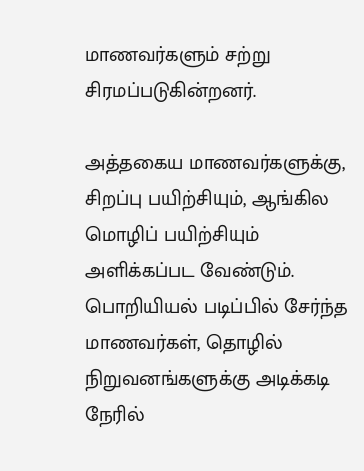மாணவர்களும் சற்று சிரமப்படுகின்றனர்.

அத்தகைய மாணவர்களுக்கு, சிறப்பு பயிற்சியும், ஆங்கில மொழிப் பயிற்சியும் அளிக்கப்பட வேண்டும். பொறியியல் படிப்பில் சேர்ந்த மாணவர்கள், தொழில் நிறுவனங்களுக்கு அடிக்கடி நேரில்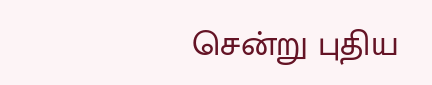சென்று புதிய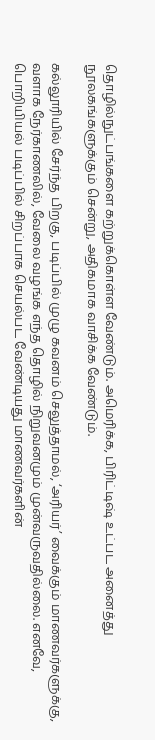தொழில்நுட்பங்களை கற்றுக்கொள்ள வேண்டும். அமெரிக்க, பிரிட்டிஷ் உட்பட அனைத்து நூலகங்களுக்கும் சென்று, அதிகமாக வாசிக்க வேண்டும்.

கல்லூரியில் சேர்ந்த பிறகு, படிப்பில் முழு கவனம் செலுத்தாமல், ‘அரியர்’ வைக்கும் மாணவர்களுக்கு, வளாக நேர்காணலில், வேலை வழங்க எந்த தொழில் நிறுவனமும் முன்வருவதில்லை. எனவே, பொறியியல் படிப்பில் சிறப்பாக செயல்பட வேண்டியது மாணவர்களின்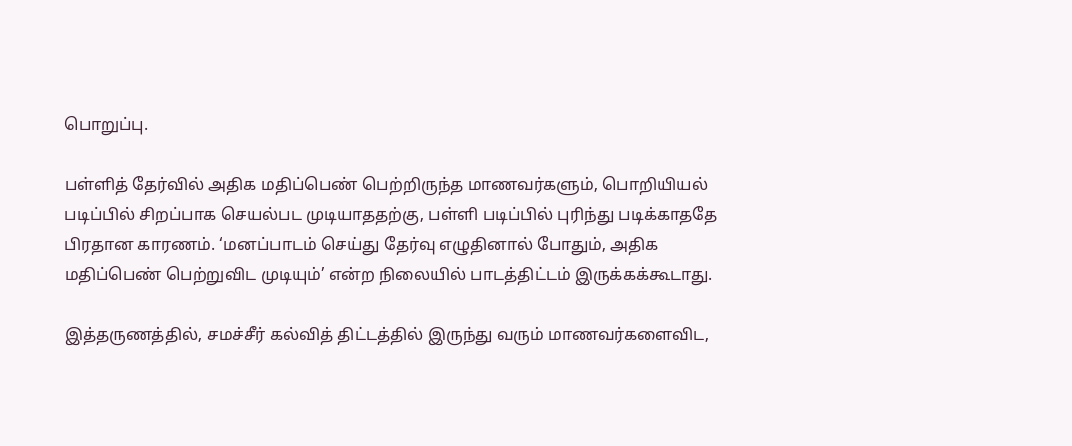பொறுப்பு.

பள்ளித் தேர்வில் அதிக மதிப்பெண் பெற்றிருந்த மாணவர்களும், பொறியியல் படிப்பில் சிறப்பாக செயல்பட முடியாததற்கு, பள்ளி படிப்பில் புரிந்து படிக்காததே பிரதான காரணம். ‘மனப்பாடம் செய்து தேர்வு எழுதினால் போதும், அதிக மதிப்பெண் பெற்றுவிட முடியும்’ என்ற நிலையில் பாடத்திட்டம் இருக்கக்கூடாது.

இத்தருணத்தில், சமச்சீர் கல்வித் திட்டத்தில் இருந்து வரும் மாணவர்களைவிட,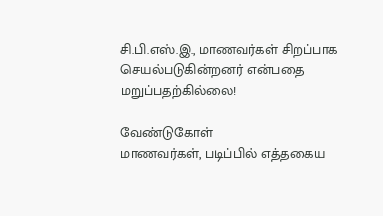சி.பி.எஸ்.இ., மாணவர்கள் சிறப்பாக செயல்படுகின்றனர் என்பதை மறுப்பதற்கில்லை!

வேண்டுகோள்
மாணவர்கள், படிப்பில் எத்தகைய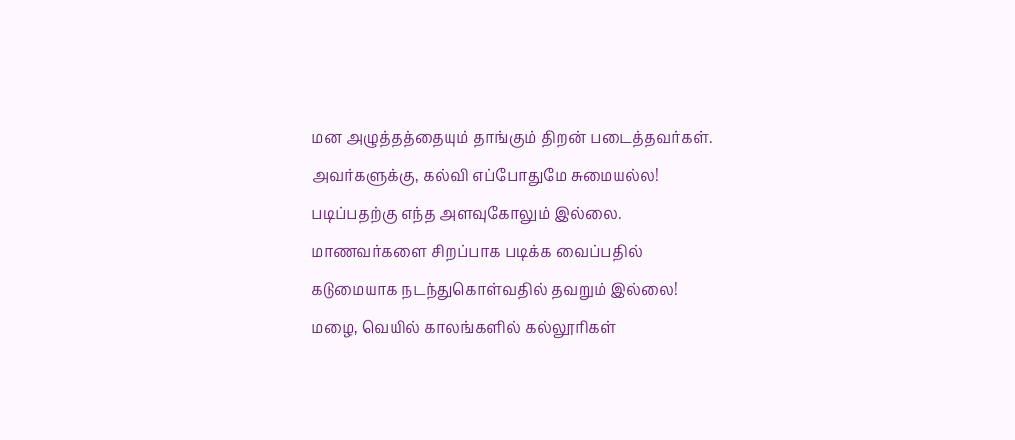மன அழுத்தத்தையும் தாங்கும் திறன் படைத்தவர்கள். அவர்களுக்கு, கல்வி எப்போதுமே சுமையல்ல! படிப்பதற்கு எந்த அளவுகோலும் இல்லை. மாணவர்களை சிறப்பாக படிக்க வைப்பதில் கடுமையாக நடந்துகொள்வதில் தவறும் இல்லை! மழை, வெயில் காலங்களில் கல்லூரிகள்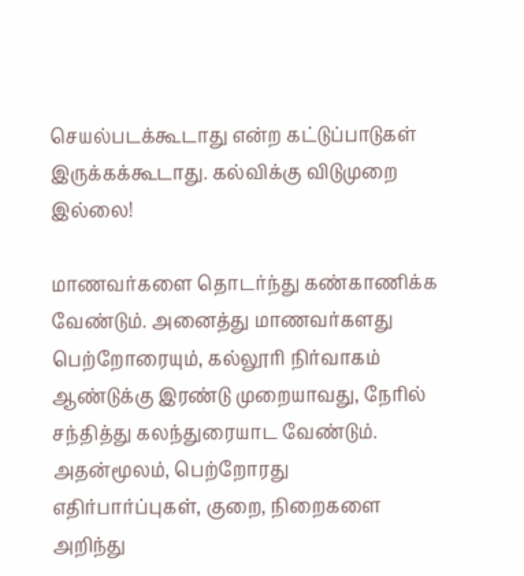செயல்படக்கூடாது என்ற கட்டுப்பாடுகள் இருக்கக்கூடாது. கல்விக்கு விடுமுறை இல்லை!

மாணவர்களை தொடர்ந்து கண்காணிக்க வேண்டும். அனைத்து மாணவர்களது பெற்றோரையும், கல்லூரி நிர்வாகம் ஆண்டுக்கு இரண்டு முறையாவது, நேரில் சந்தித்து கலந்துரையாட வேண்டும். அதன்மூலம், பெற்றோரது எதிர்பார்ப்புகள், குறை, நிறைகளை அறிந்து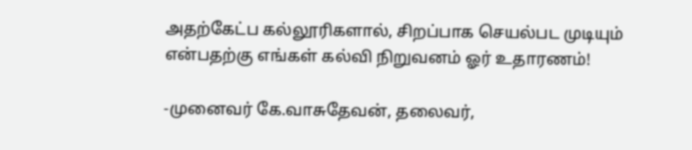அதற்கேட்ப கல்லூரிகளால், சிறப்பாக செயல்பட முடியும் என்பதற்கு எங்கள் கல்வி நிறுவனம் ஓர் உதாரணம்!

-முனைவர் கே.வாசுதேவன், தலைவர்,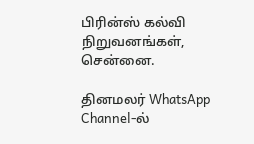பிரின்ஸ் கல்வி நிறுவனங்கள், சென்னை.

தினமலர் WhatsApp Channel-ல்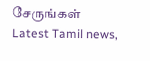சேருங்கள்
Latest Tamil news,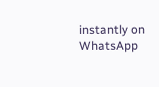instantly on WhatsApp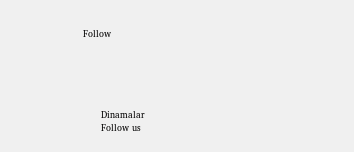Follow





      Dinamalar
      Follow us